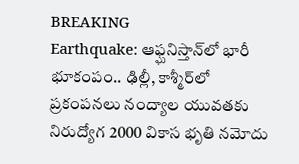BREAKING
Earthquake: ఆఫ్ఘనిస్తాన్‌లో భారీ భూకంపం.. ఢిల్లీ, కాశ్మీర్‌లో ప్రకంపనలు నంద్యాల యువతకు నిరుద్యోగ 2000 వికాస భృతి నమోదు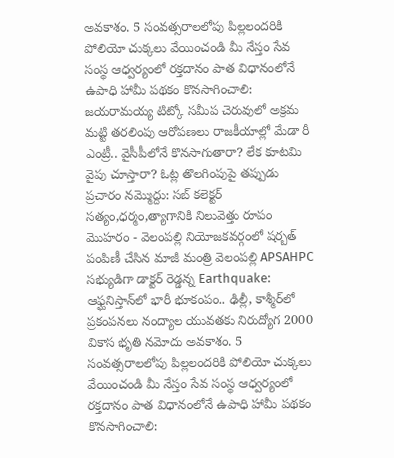అవకాశం. 5 సంవత్సరాలలోపు పిల్లలందరికి పోలియో చుక్కలు వేయించండి మీ నేస్తం సేవ సంస్థ ఆధ్వర్యంలో రక్తదానం పాత విధానంలోనే ఉపాధి హామీ పథకం కొనసాగించాలి: జయరామయ్య టిట్కో సమీప చెరువులో అక్రమ మట్టి తరలింపు ఆరోపణలు రాజకీయాల్లో మేడా రీ ఎంట్రీ.. వైసీపీలోనే కొనసాగుతారా? లేక కూటమి వైపు చూస్తారా? ఓట్ల తొలగింపుపై తప్పుడు ప్రచారం నమ్మొద్దు: సబ్ కలెక్టర్ సత్యం,ధర్మం,త్యాగానికి నిలువెత్తు రూపం మొహరం - వెలంపల్లి నియోజకవర్గంలో షర్బత్ పంపిణీ చేసిన మాజీ మంత్రి వెలంపల్లి APSAHPC సభ్యుడిగా డాక్టర్ రెడ్డన్న Earthquake: ఆఫ్ఘనిస్తాన్‌లో భారీ భూకంపం.. ఢిల్లీ, కాశ్మీర్‌లో ప్రకంపనలు నంద్యాల యువతకు నిరుద్యోగ 2000 వికాస భృతి నమోదు అవకాశం. 5 సంవత్సరాలలోపు పిల్లలందరికి పోలియో చుక్కలు వేయించండి మీ నేస్తం సేవ సంస్థ ఆధ్వర్యంలో రక్తదానం పాత విధానంలోనే ఉపాధి హామీ పథకం కొనసాగించాలి: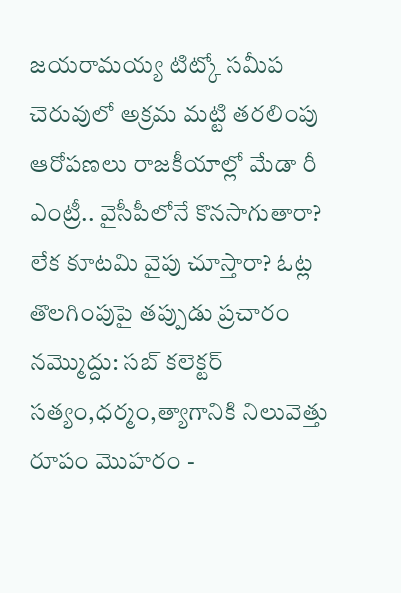జయరామయ్య టిట్కో సమీప చెరువులో అక్రమ మట్టి తరలింపు ఆరోపణలు రాజకీయాల్లో మేడా రీ ఎంట్రీ.. వైసీపీలోనే కొనసాగుతారా? లేక కూటమి వైపు చూస్తారా? ఓట్ల తొలగింపుపై తప్పుడు ప్రచారం నమ్మొద్దు: సబ్ కలెక్టర్ సత్యం,ధర్మం,త్యాగానికి నిలువెత్తు రూపం మొహరం -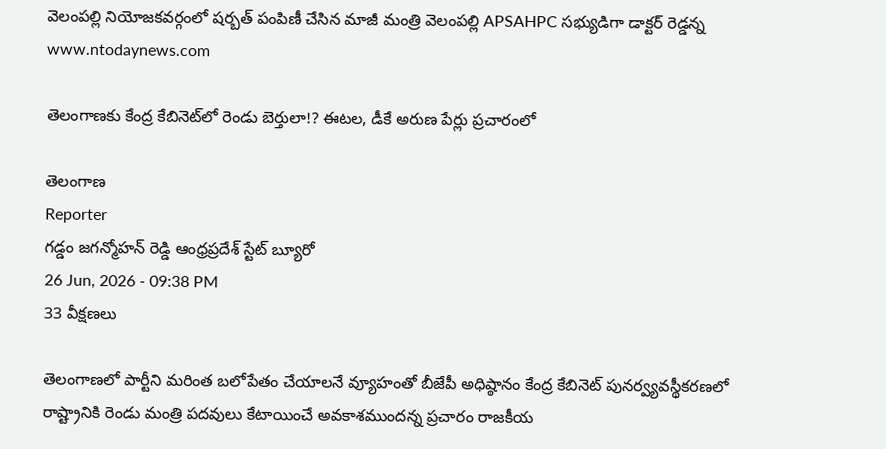వెలంపల్లి నియోజకవర్గంలో షర్బత్ పంపిణీ చేసిన మాజీ మంత్రి వెలంపల్లి APSAHPC సభ్యుడిగా డాక్టర్ రెడ్డన్న
www.ntodaynews.com

తెలంగాణకు కేంద్ర కేబినెట్‌లో రెండు బెర్తులా!? ఈటల, డీకే అరుణ పేర్లు ప్రచారంలో

తెలంగాణ
Reporter
గడ్డం జగన్మోహన్ రెడ్డి ఆంధ్రప్రదేశ్ స్టేట్ బ్యూరో
26 Jun, 2026 - 09:38 PM
33 వీక్షణలు

తెలంగాణలో పార్టీని మరింత బలోపేతం చేయాలనే వ్యూహంతో బీజేపీ అధిష్ఠానం కేంద్ర కేబినెట్ పునర్వ్యవస్థీకరణలో రాష్ట్రానికి రెండు మంత్రి పదవులు కేటాయించే అవకాశముందన్న ప్రచారం రాజకీయ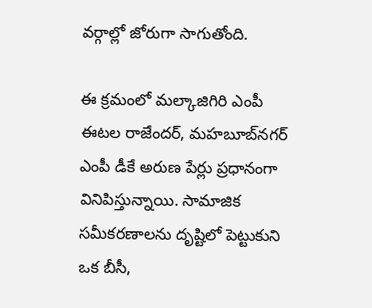వర్గాల్లో జోరుగా సాగుతోంది.

ఈ క్రమంలో మల్కాజిగిరి ఎంపీ ఈటల రాజేందర్, మహబూబ్‌నగర్ ఎంపీ డీకే అరుణ పేర్లు ప్రధానంగా వినిపిస్తున్నాయి. సామాజిక సమీకరణాలను దృష్టిలో పెట్టుకుని ఒక బీసీ,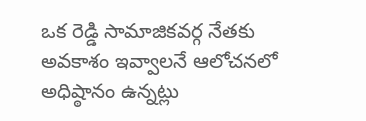ఒక రెడ్డి సామాజికవర్గ నేతకు అవకాశం ఇవ్వాలనే ఆలోచనలో అధిష్ఠానం ఉన్నట్లు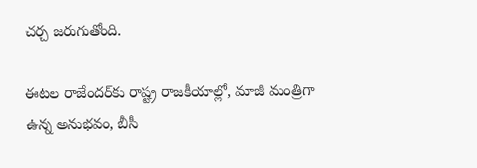చర్చ జరుగుతోంది.

ఈటల రాజేందర్‌కు రాష్ట్ర రాజకీయాల్లో, మాజీ మంత్రిగా ఉన్న అనుభవం, బీసీ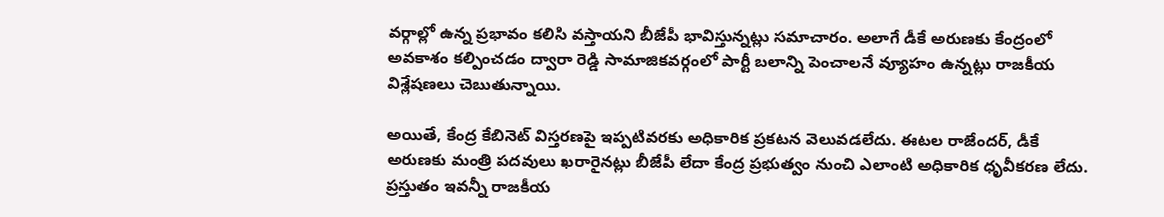వర్గాల్లో ఉన్న ప్రభావం కలిసి వస్తాయని బీజేపీ భావిస్తున్నట్లు సమాచారం. అలాగే డీకే అరుణకు కేంద్రంలో అవకాశం కల్పించడం ద్వారా రెడ్డి సామాజికవర్గంలో పార్టీ బలాన్ని పెంచాలనే వ్యూహం ఉన్నట్లు రాజకీయ విశ్లేషణలు చెబుతున్నాయి.

అయితే, కేంద్ర కేబినెట్ విస్తరణపై ఇప్పటివరకు అధికారిక ప్రకటన వెలువడలేదు. ఈటల రాజేందర్, డీకే అరుణకు మంత్రి పదవులు ఖరారైనట్లు బీజేపీ లేదా కేంద్ర ప్రభుత్వం నుంచి ఎలాంటి అధికారిక ధృవీకరణ లేదు. ప్రస్తుతం ఇవన్నీ రాజకీయ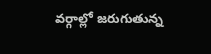వర్గాల్లో జరుగుతున్న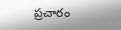ప్రచారం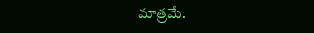మాత్రమే.